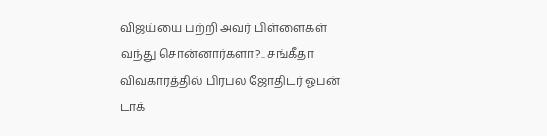விஜய்யை பற்றி அவர் பிள்ளைகள் வந்து சொன்னார்களா?.. சங்கீதா விவகாரத்தில் பிரபல ஜோதிடர் ஓபன் டாக்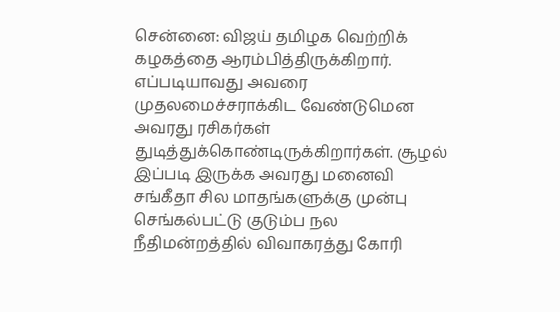சென்னை: விஜய் தமிழக வெற்றிக் கழகத்தை ஆரம்பித்திருக்கிறார். எப்படியாவது அவரை முதலமைச்சராக்கிட வேண்டுமென அவரது ரசிகர்கள் துடித்துக்கொண்டிருக்கிறார்கள். சூழல் இப்படி இருக்க அவரது மனைவி சங்கீதா சில மாதங்களுக்கு முன்பு செங்கல்பட்டு குடும்ப நல நீதிமன்றத்தில் விவாகரத்து கோரி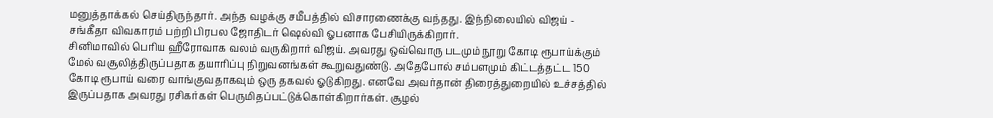மனுத்தாக்கல் செய்திருந்தார். அந்த வழக்கு சமீபத்தில் விசாரணைக்கு வந்தது. இந்நிலையில் விஜய் - சங்கீதா விவகாரம் பற்றி பிரபல ஜோதிடர் ஷெல்வி ஓபனாக பேசியிருக்கிறார்.
சினிமாவில் பெரிய ஹீரோவாக வலம் வருகிறார் விஜய். அவரது ஒவ்வொரு படமும் நூறு கோடி ரூபாய்க்கும் மேல் வசூலித்திருப்பதாக தயாரிப்பு நிறுவனங்கள் கூறுவதுண்டு. அதேபோல் சம்பளமும் கிட்டத்தட்ட 150 கோடி ரூபாய் வரை வாங்குவதாகவும் ஒரு தகவல் ஓடுகிறது. எனவே அவர்தான் திரைத்துறையில் உச்சத்தில் இருப்பதாக அவரது ரசிகர்கள் பெருமிதப்பட்டுக்கொள்கிறார்கள். சூழல்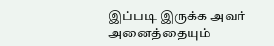இப்படி இருக்க அவர் அனைத்தையும்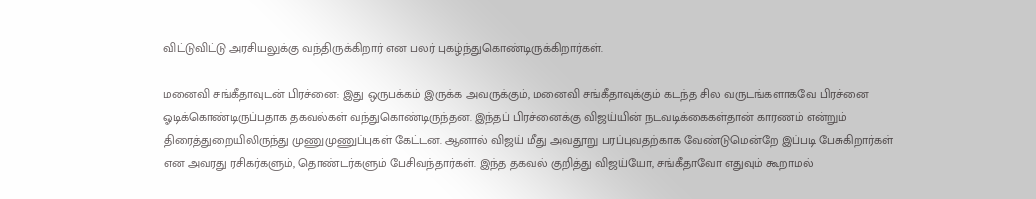விட்டுவிட்டு அரசியலுக்கு வந்திருக்கிறார் என பலர் புகழ்ந்துகொண்டிருக்கிறார்கள்.

மனைவி சங்கீதாவுடன் பிரச்னை: இது ஒருபக்கம் இருக்க அவருக்கும், மனைவி சங்கீதாவுக்கும் கடந்த சில வருடங்களாகவே பிரச்னை ஓடிக்கொண்டிருப்பதாக தகவல்கள் வந்துகொண்டிருந்தன. இந்தப் பிரச்னைக்கு விஜய்யின் நடவடிக்கைகள்தான் காரணம் என்றும் திரைத்துறையிலிருந்து முணுமுணுப்புகள் கேட்டன. ஆனால் விஜய் மீது அவதூறு பரப்புவதற்காக வேண்டுமென்றே இப்படி பேசுகிறார்கள் என அவரது ரசிகர்களும், தொண்டர்களும் பேசிவந்தார்கள். இந்த தகவல் குறித்து விஜய்யோ, சங்கீதாவோ எதுவும் கூறாமல்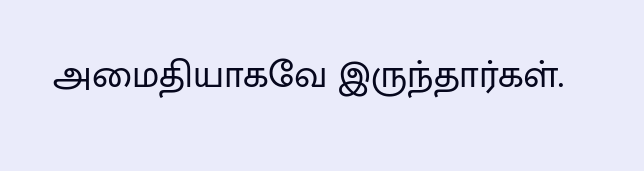அமைதியாகவே இருந்தார்கள்.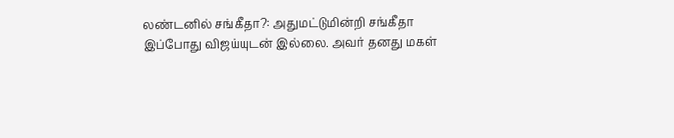லண்டனில் சங்கீதா?: அதுமட்டுமின்றி சங்கீதா இப்போது விஜய்யுடன் இல்லை. அவர் தனது மகள்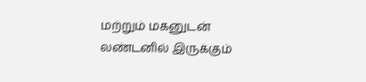மற்றும் மகனுடன் லண்டனில் இருக்கும்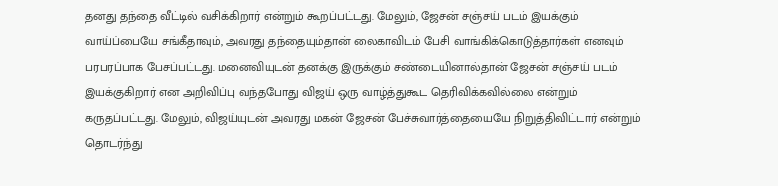தனது தந்தை வீட்டில் வசிக்கிறார் என்றும் கூறப்பட்டது. மேலும், ஜேசன் சஞ்சய் படம் இயக்கும் வாய்ப்பையே சங்கீதாவும், அவரது தந்தையும்தான் லைகாவிடம் பேசி வாங்கிக்கொடுத்தார்கள் எனவும் பரபரப்பாக பேசப்பட்டது. மனைவியுடன் தனக்கு இருக்கும் சண்டையினால்தான் ஜேசன் சஞ்சய் படம் இயக்குகிறார் என அறிவிப்பு வந்தபோது விஜய் ஒரு வாழ்த்துகூட தெரிவிக்கவில்லை என்றும் கருதப்பட்டது. மேலும், விஜய்யுடன் அவரது மகன் ஜேசன் பேச்சுவார்த்தையையே நிறுத்திவிட்டார் என்றும் தொடர்ந்து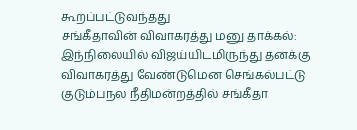கூறப்பட்டுவந்தது
சங்கீதாவின் விவாகரத்து மனு தாக்கல்: இந்நிலையில் விஜய்யிடமிருந்து தனக்கு விவாகரத்து வேண்டுமென செங்கல்பட்டு குடும்பநல நீதிமன்றத்தில் சங்கீதா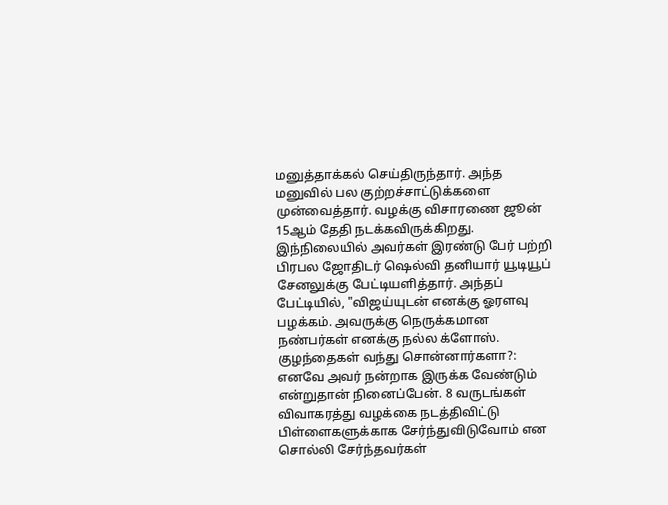மனுத்தாக்கல் செய்திருந்தார். அந்த மனுவில் பல குற்றச்சாட்டுக்களை முன்வைத்தார். வழக்கு விசாரணை ஜூன் 15ஆம் தேதி நடக்கவிருக்கிறது. இந்நிலையில் அவர்கள் இரண்டு பேர் பற்றி பிரபல ஜோதிடர் ஷெல்வி தனியார் யூடியூப் சேனலுக்கு பேட்டியளித்தார். அந்தப் பேட்டியில், "விஜய்யுடன் எனக்கு ஓரளவு பழக்கம். அவருக்கு நெருக்கமான நண்பர்கள் எனக்கு நல்ல க்ளோஸ்.
குழந்தைகள் வந்து சொன்னார்களா?: எனவே அவர் நன்றாக இருக்க வேண்டும் என்றுதான் நினைப்பேன். 8 வருடங்கள் விவாகரத்து வழக்கை நடத்திவிட்டு பிள்ளைகளுக்காக சேர்ந்துவிடுவோம் என சொல்லி சேர்ந்தவர்கள்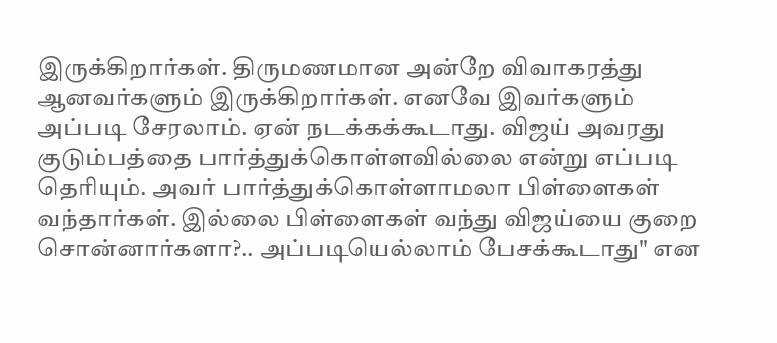இருக்கிறார்கள். திருமணமான அன்றே விவாகரத்து ஆனவர்களும் இருக்கிறார்கள். எனவே இவர்களும் அப்படி சேரலாம். ஏன் நடக்கக்கூடாது. விஜய் அவரது குடும்பத்தை பார்த்துக்கொள்ளவில்லை என்று எப்படி தெரியும். அவர் பார்த்துக்கொள்ளாமலா பிள்ளைகள் வந்தார்கள். இல்லை பிள்ளைகள் வந்து விஜய்யை குறை சொன்னார்களா?.. அப்படியெல்லாம் பேசக்கூடாது" என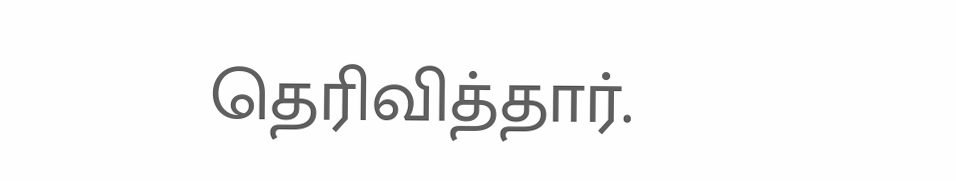தெரிவித்தார்.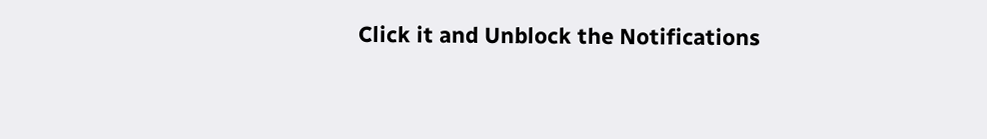Click it and Unblock the Notifications